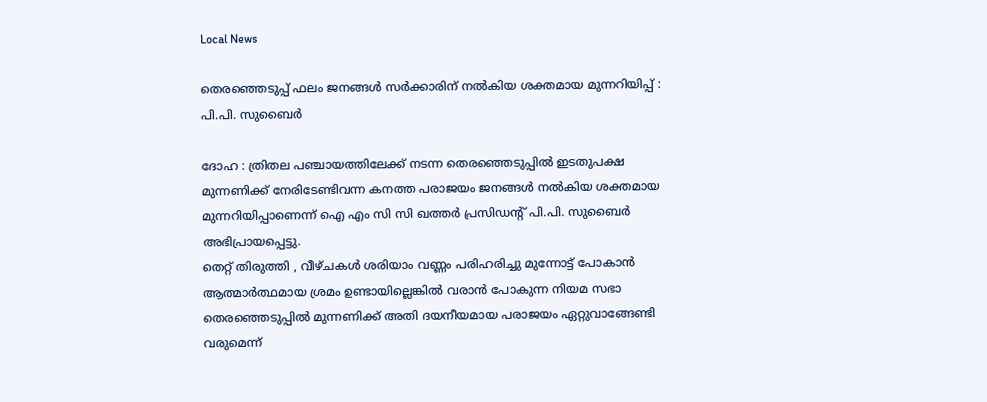Local News

തെരഞ്ഞെടുപ്പ് ഫലം ജനങ്ങള്‍ സര്‍ക്കാരിന് നല്‍കിയ ശക്തമായ മുന്നറിയിപ്പ് : പി.പി. സുബൈര്‍

ദോഹ : ത്രിതല പഞ്ചായത്തിലേക്ക് നടന്ന തെരഞ്ഞെടുപ്പില്‍ ഇടതുപക്ഷ മുന്നണിക്ക് നേരിടേണ്ടിവന്ന കനത്ത പരാജയം ജനങ്ങള്‍ നല്‍കിയ ശക്തമായ മുന്നറിയിപ്പാണെന്ന് ഐ എം സി സി ഖത്തര്‍ പ്രസിഡന്റ് പി.പി. സുബൈര്‍ അഭിപ്രായപ്പെട്ടു.
തെറ്റ് തിരുത്തി , വീഴ്ചകള്‍ ശരിയാം വണ്ണം പരിഹരിച്ചു മുന്നോട്ട് പോകാന്‍ ആത്മാര്‍ത്ഥമായ ശ്രമം ഉണ്ടായില്ലെങ്കില്‍ വരാന്‍ പോകുന്ന നിയമ സഭാ തെരഞ്ഞെടുപ്പില്‍ മുന്നണിക്ക് അതി ദയനീയമായ പരാജയം ഏറ്റുവാങ്ങേണ്ടി വരുമെന്ന്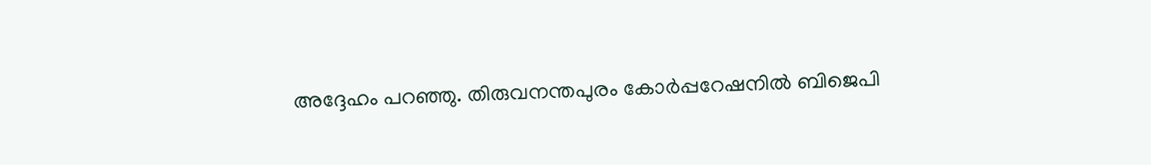അദ്ദേഹം പറഞ്ഞു. തിരുവനന്തപുരം കോര്‍പ്പറേഷനില്‍ ബിജെപി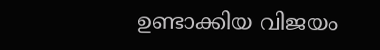ഉണ്ടാക്കിയ വിജയം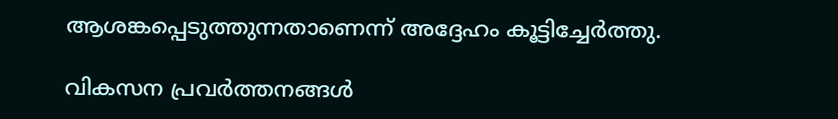ആശങ്കപ്പെടുത്തുന്നതാണെന്ന് അദ്ദേഹം കൂട്ടിച്ചേര്‍ത്തു.

വികസന പ്രവര്‍ത്തനങ്ങള്‍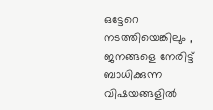ഒട്ടേറെ നടത്തിയെങ്കിലും , ജനങ്ങളെ നേരിട്ട് ബാധിക്കുന്ന വിഷയങ്ങളില്‍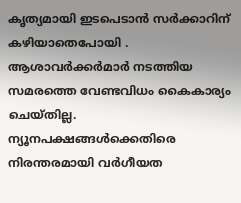കൃത്യമായി ഇടപെടാന്‍ സര്‍ക്കാറിന് കഴിയാതെപോയി . ആശാവര്‍ക്കര്‍മാര്‍ നടത്തിയ സമരത്തെ വേണ്ടവിധം കൈകാര്യം ചെയ്തില്ല. ന്യൂനപക്ഷങ്ങള്‍ക്കെതിരെ നിരന്തരമായി വര്‍ഗീയത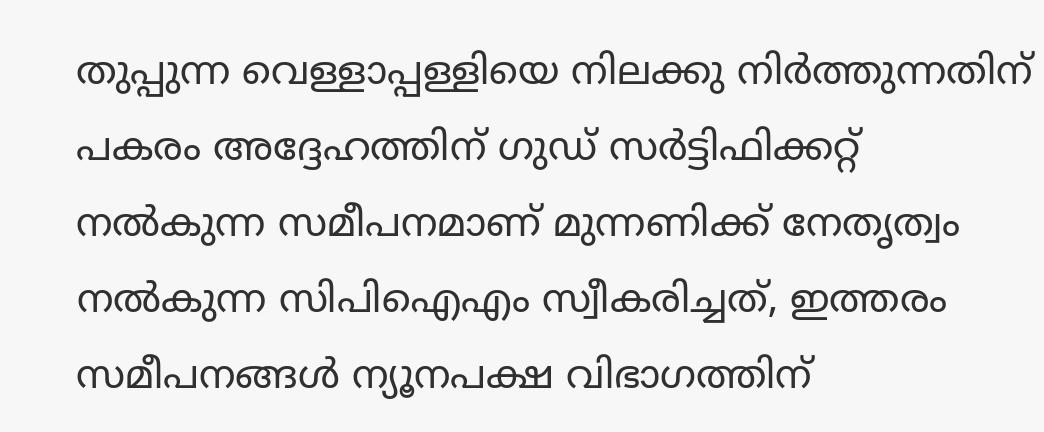തുപ്പുന്ന വെള്ളാപ്പള്ളിയെ നിലക്കു നിര്‍ത്തുന്നതിന് പകരം അദ്ദേഹത്തിന് ഗുഡ് സര്‍ട്ടിഫിക്കറ്റ് നല്‍കുന്ന സമീപനമാണ് മുന്നണിക്ക് നേതൃത്വം നല്‍കുന്ന സിപിഐഎം സ്വീകരിച്ചത്, ഇത്തരം സമീപനങ്ങള്‍ ന്യൂനപക്ഷ വിഭാഗത്തിന്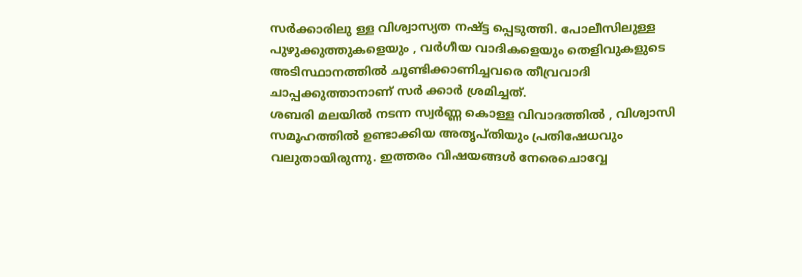സര്‍ക്കാരിലു ള്ള വിശ്വാസ്യത നഷ്ട്ട പ്പെടുത്തി. പോലീസിലുള്ള പുഴുക്കുത്തുകളെയും , വര്‍ഗീയ വാദികളെയും തെളിവുകളുടെ അടിസ്ഥാനത്തില്‍ ചൂണ്ടിക്കാണിച്ചവരെ തീവ്രവാദി ചാപ്പക്കുത്താനാണ് സര്‍ ക്കാര്‍ ശ്രമിച്ചത്.
ശബരി മലയില്‍ നടന്ന സ്വര്‍ണ്ണ കൊള്ള വിവാദത്തില്‍ , വിശ്വാസി സമൂഹത്തില്‍ ഉണ്ടാക്കിയ അതൃപ്തിയും പ്രതിഷേധവും വലുതായിരുന്നു. ഇത്തരം വിഷയങ്ങള്‍ നേരെചൊവ്വേ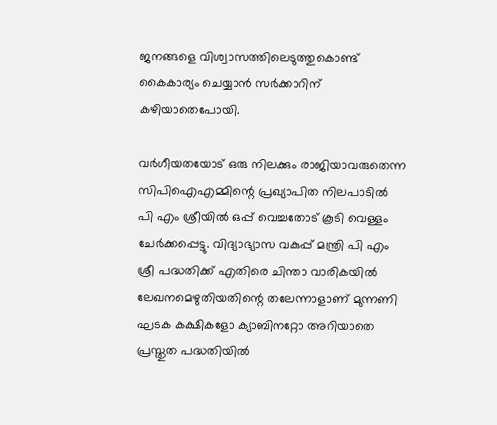ജനങ്ങളെ വിശ്വാസത്തിലെടുത്തുകൊണ്ട് കൈകാര്യം ചെയ്യാന്‍ സര്‍ക്കാറിന് കഴിയാതെപോയി.

വര്‍ഗീയതയോട് ഒരു നിലക്കും രാജിയാവരുതെന്ന സിപിഐഎമ്മിന്റെ പ്രഖ്യാപിത നിലപാടില്‍
പി എം ശ്രീയില്‍ ഒപ്പ് വെച്ചതോട് കൂടി വെള്ളം ചേര്‍ക്കപ്പെട്ടു. വിദ്യാഭ്യാസ വകുപ്പ് മന്ത്രി പി എം ശ്രീ പദ്ധതിക്ക് എതിരെ ചിന്താ വാരികയില്‍ ലേഖനമെഴുതിയതിന്റെ തലേന്നാളാണ് മുന്നണി ഘടക കക്ഷികളോ ക്യാബിനറ്റോ അറിയാതെ പ്രസ്തുത പദ്ധതിയില്‍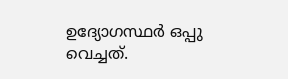ഉദ്യോഗസ്ഥര്‍ ഒപ്പു വെച്ചത്.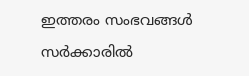ഇത്തരം സംഭവങ്ങള്‍ സര്‍ക്കാരില്‍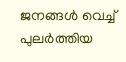ജനങ്ങള്‍ വെച്ച് പുലര്‍ത്തിയ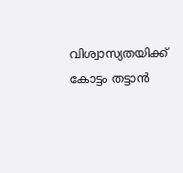വിശ്വാസ്യതയിക്ക് കോട്ടം തട്ടാന്‍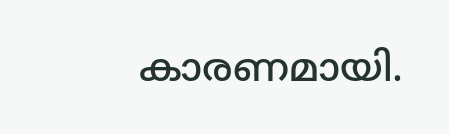കാരണമായി.